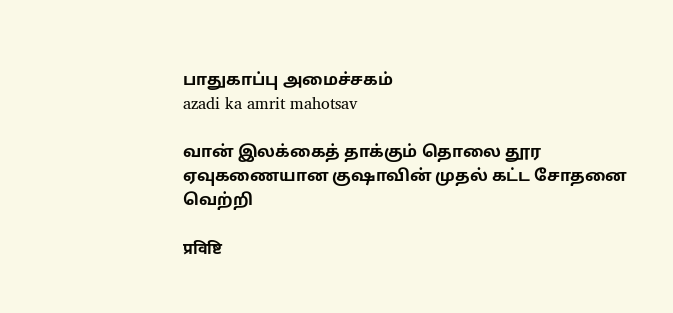பாதுகாப்பு அமைச்சகம்
azadi ka amrit mahotsav

வான் இலக்கைத் தாக்கும் தொலை தூர ஏவுகணையான குஷாவின் முதல் கட்ட சோதனை வெற்றி

प्रविष्टि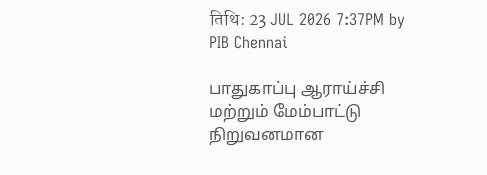तिथि: 23 JUL 2026 7:37PM by PIB Chennai

பாதுகாப்பு ஆராய்ச்சி மற்றும் மேம்பாட்டு நிறுவனமான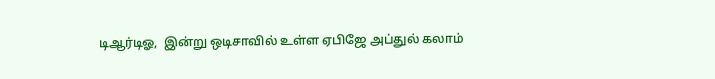டிஆர்டிஓ,  இன்று ஒடிசாவில் உள்ள ஏபிஜே அப்துல் கலாம்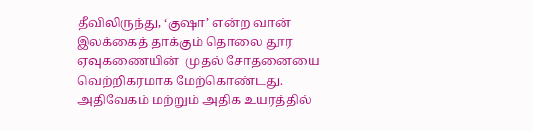தீவிலிருந்து, ‘குஷா’ என்ற வான் இலக்கைத் தாக்கும் தொலை தூர ஏவுகணையின்  முதல் சோதனையை வெற்றிகரமாக மேற்கொண்டது. அதிவேகம் மற்றும் அதிக உயரத்தில்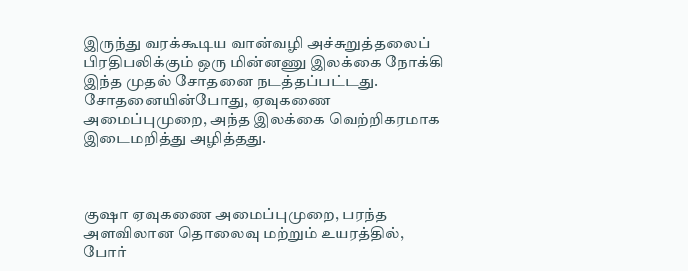இருந்து வரக்கூடிய வான்வழி அச்சுறுத்தலைப் பிரதிபலிக்கும் ஒரு மின்னணு இலக்கை நோக்கி இந்த முதல் சோதனை நடத்தப்பட்டது. சோதனையின்போது, ஏவுகணை அமைப்புமுறை, அந்த இலக்கை வெற்றிகரமாக இடைமறித்து அழித்தது.



குஷா ஏவுகணை அமைப்புமுறை, பரந்த அளவிலான தொலைவு மற்றும் உயரத்தில், போர்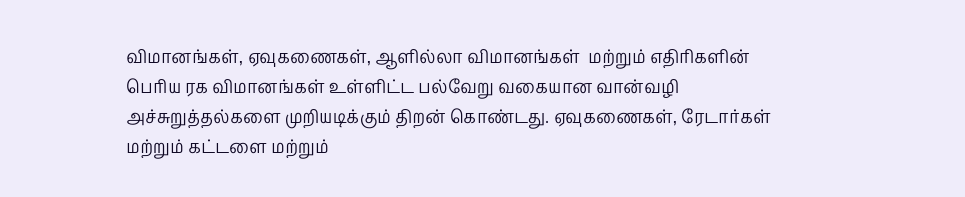விமானங்கள், ஏவுகணைகள், ஆளில்லா விமானங்கள்  மற்றும் எதிரிகளின் பெரிய ரக விமானங்கள் உள்ளிட்ட பல்வேறு வகையான வான்வழி அச்சுறுத்தல்களை முறியடிக்கும் திறன் கொண்டது. ஏவுகணைகள், ரேடார்கள் மற்றும் கட்டளை மற்றும்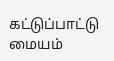கட்டுப்பாட்டு மையம்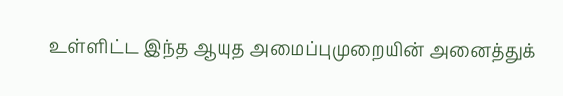உள்ளிட்ட இந்த ஆயுத அமைப்புமுறையின் அனைத்துக்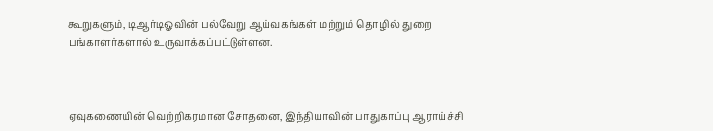கூறுகளும், டிஆர்டிஓவின் பல்வேறு ஆய்வகங்கள் மற்றும் தொழில் துறை பங்காளர்களால் உருவாக்கப்பட்டுள்ளன.



ஏவுகணையின் வெற்றிகரமான சோதனை, இந்தியாவின் பாதுகாப்பு ஆராய்ச்சி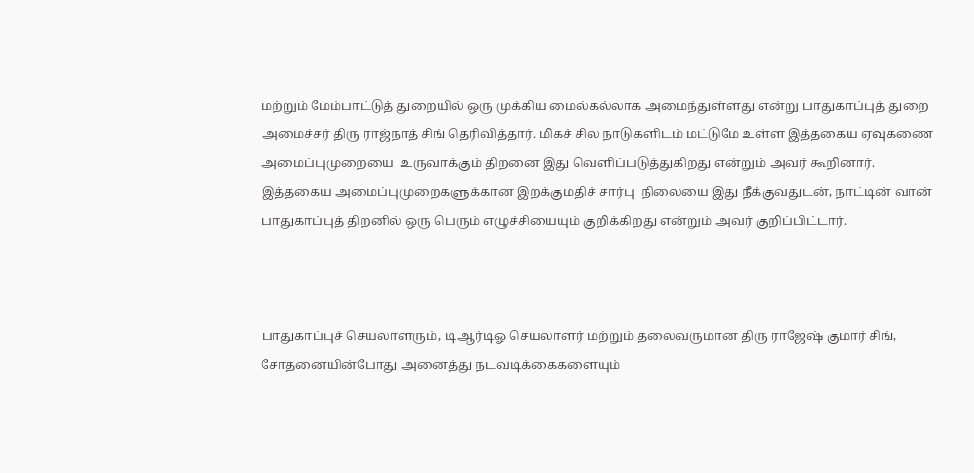மற்றும் மேம்பாட்டுத் துறையில் ஒரு முக்கிய மைல்கல்லாக அமைந்துள்ளது என்று பாதுகாப்புத் துறை அமைச்சர் திரு ராஜ்நாத் சிங் தெரிவித்தார். மிகச் சில நாடுகளிடம் மட்டுமே உள்ள இத்தகைய ஏவுகணை அமைப்புமுறையை  உருவாக்கும் திறனை இது வெளிப்படுத்துகிறது என்றும் அவர் கூறினார். இத்தகைய அமைப்புமுறைகளுக்கான இறக்குமதிச் சார்பு  நிலையை இது நீக்குவதுடன், நாட்டின் வான் பாதுகாப்புத் திறனில் ஒரு பெரும் எழுச்சியையும் குறிக்கிறது என்றும் அவர் குறிப்பிட்டார்.



பாதுகாப்புச் செயலாளரும், டிஆர்டிஓ செயலாளர் மற்றும் தலைவருமான திரு ராஜேஷ் குமார் சிங், சோதனையின்போது அனைத்து நடவடிக்கைகளையும்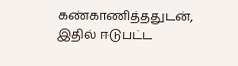கண்காணித்ததுடன், இதில் ஈடுபட்ட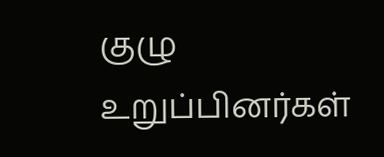குழு உறுப்பினர்கள்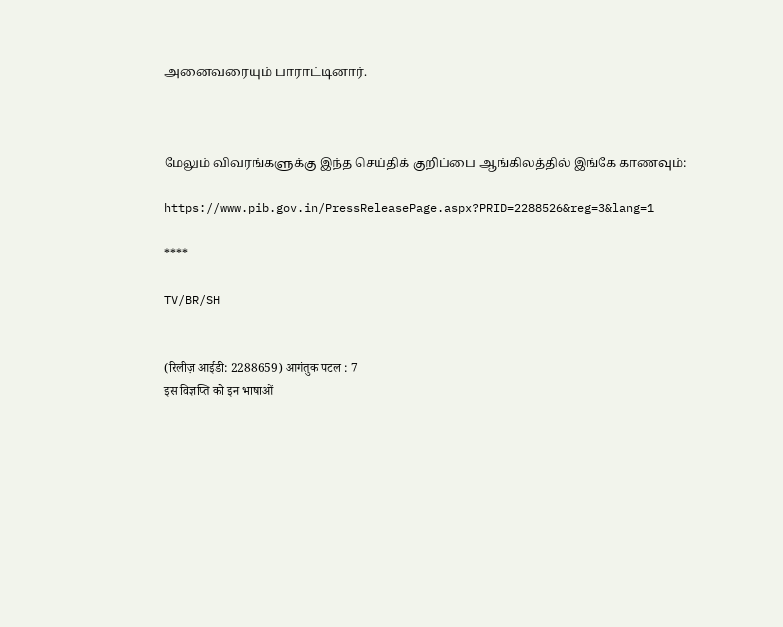அனைவரையும் பாராட்டினார்.



மேலும் விவரங்களுக்கு இந்த செய்திக் குறிப்பை ஆங்கிலத்தில் இங்கே காணவும்:

https://www.pib.gov.in/PressReleasePage.aspx?PRID=2288526&reg=3&lang=1

****

TV/BR/SH


(रिलीज़ आईडी: 2288659) आगंतुक पटल : 7
इस विज्ञप्ति को इन भाषाओं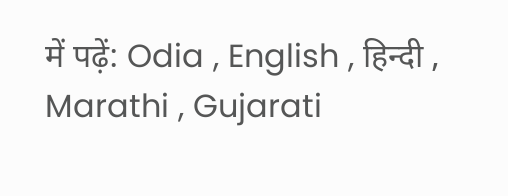में पढ़ें: Odia , English , हिन्दी , Marathi , Gujarati